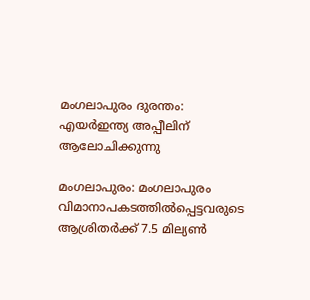മംഗലാപുരം ദുരന്തം: എയര്‍ഇന്ത്യ അപ്പീലിന്‌ ആലോചിക്കുന്നു

മംഗലാപുരം: മംഗലാപുരം വിമാനാപകടത്തില്‍പ്പെട്ടവരുടെ ആശ്രിതര്‍ക്ക്‌ 7.5 മില്യണ്‍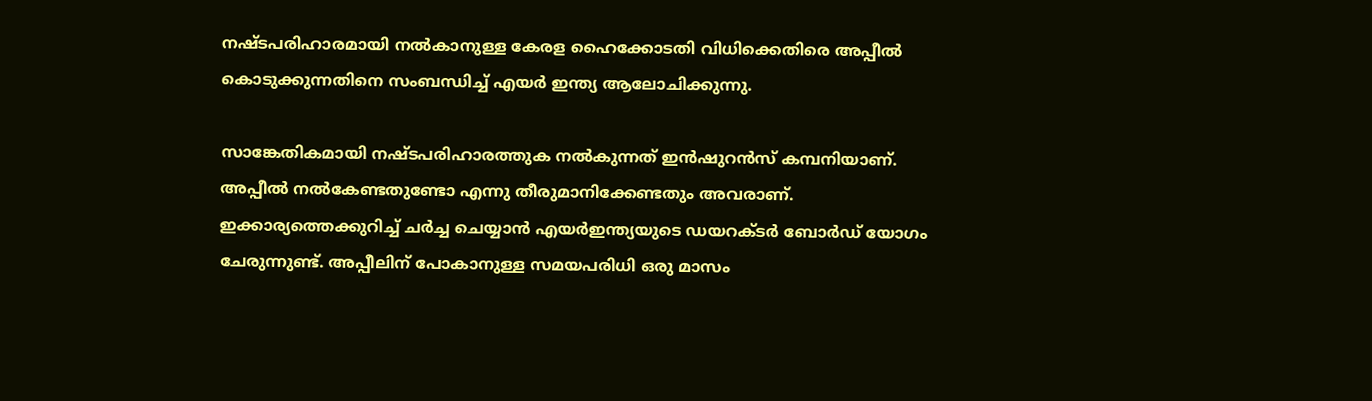നഷ്ടപരിഹാരമായി നല്‍കാനുള്ള കേരള ഹൈക്കോടതി വിധിക്കെതിരെ അപ്പീല്‍ കൊടുക്കുന്നതിനെ സംബന്ധിച്ച്‌ എയര്‍ ഇന്ത്യ ആലോചിക്കുന്നു.

സാങ്കേതികമായി നഷ്ടപരിഹാരത്തുക നല്‍കുന്നത്‌ ഇന്‍ഷുറന്‍സ്‌ കമ്പനിയാണ്‌. അപ്പീല്‍ നല്‍കേണ്ടതുണ്ടോ എന്നു തീരുമാനിക്കേണ്ടതും അവരാണ്‌. ഇക്കാര്യത്തെക്കുറിച്ച്‌ ചര്‍ച്ച ചെയ്യാന്‍ എയര്‍ഇന്ത്യയുടെ ഡയറക്ടര്‍ ബോര്‍ഡ്‌ യോഗം ചേരുന്നുണ്ട്‌. അപ്പീലിന്‌ പോകാനുള്ള സമയപരിധി ഒരു മാസം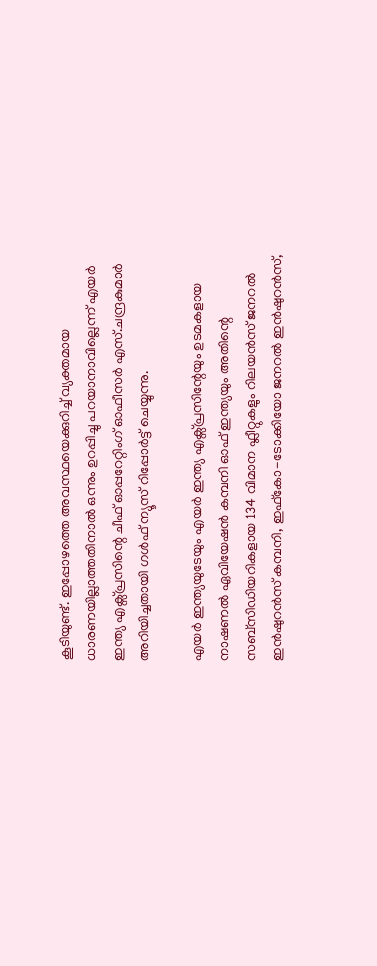കൂടിയുണ്ട്‌. ഇപ്പോഴത്തെ അവസ്ഥയെക്കുറിച്ച്‌ വ്യക്തമായ ധാരണയില്ലാത്തതിനാല്‍ ഒന്നും ഉറപ്പിച്ചു പറയാനാവില്ലെന്ന്‌ എയര്‍ ഇന്ത്യ എക്സ്പ്രസിന്റെ ചീഫ്‌ ഓപ്പറേറ്റിംഗ്‌ ഓഫീസര്‍ എസ്‌.ചന്ദ്രകുമാര്‍ അറിയിച്ചതായി ഗള്‍ഫ്‌ ന്യൂസ്‌ റിപ്പോര്‍ട്ട്‌ ചെയ്യുന്നു.

എയര്‍ ഇന്ത്യയുടേയും എയര്‍ ഇന്ത്യ എക്സ്പ്രസിന്റേയും ഉടമകളായ നാഷണല്‍ ഏവിയേഷന്‍ കമ്പനി ഓഫ്‌ ഇന്ത്യയും അതിന്റെ സബ്സിഡിയറികളായ 134 വിമാന ഫ്ലീറ്റുകളും റിലയന്‍സ്‌ ജനറല്‍ ഇന്‍ഷുറന്‍സ്‌ കമ്പനി, ഇഫ്കോ-ടോക്കിയോ ജനറല്‍ ഇന്‍ഷുറന്‍സ്‌,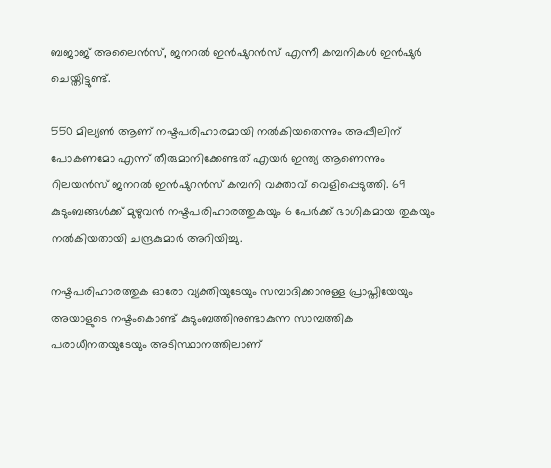ബജാജ്‌ അലൈന്‍സ്‌, ജനറല്‍ ഇന്‍ഷുറന്‍സ്‌ എന്നീ കമ്പനികള്‍ ഇന്‍ഷുര്‍ ചെയ്തിട്ടുണ്ട്‌.

550 മില്യണ്‍ ആണ്‌ നഷ്ടപരിഹാരമായി നല്‍കിയതെന്നും അപ്പീലിന്‌ പോകണമോ എന്ന്‌ തീരുമാനിക്കേണ്ടത്‌ എയര്‍ ഇന്ത്യ ആണെന്നും റിലയന്‍സ്‌ ജനറല്‍ ഇന്‍ഷുറന്‍സ്‌ കമ്പനി വക്താവ്‌ വെളിപ്പെടുത്തി. 69 കുടുംബങ്ങള്‍ക്ക്‌ മുഴുവന്‍ നഷ്ടപരിഹാരത്തുകയും 6 പേര്‍ക്ക്‌ ഭാഗികമായ തുകയും നല്‍കിയതായി ചന്ദ്രകുമാര്‍ അറിയിച്ചു.

നഷ്ടപരിഹാരത്തുക ഓരോ വ്യക്തിയുടേയും സമ്പാദിക്കാനുള്ള പ്രാപ്തിയേയും അയാളുടെ നഷ്ടംകൊണ്ട്‌ കുടുംബത്തിനുണ്ടാകുന്ന സാമ്പത്തിക പരാധീനതയുടേയും അടിസ്ഥാനത്തിലാണ്‌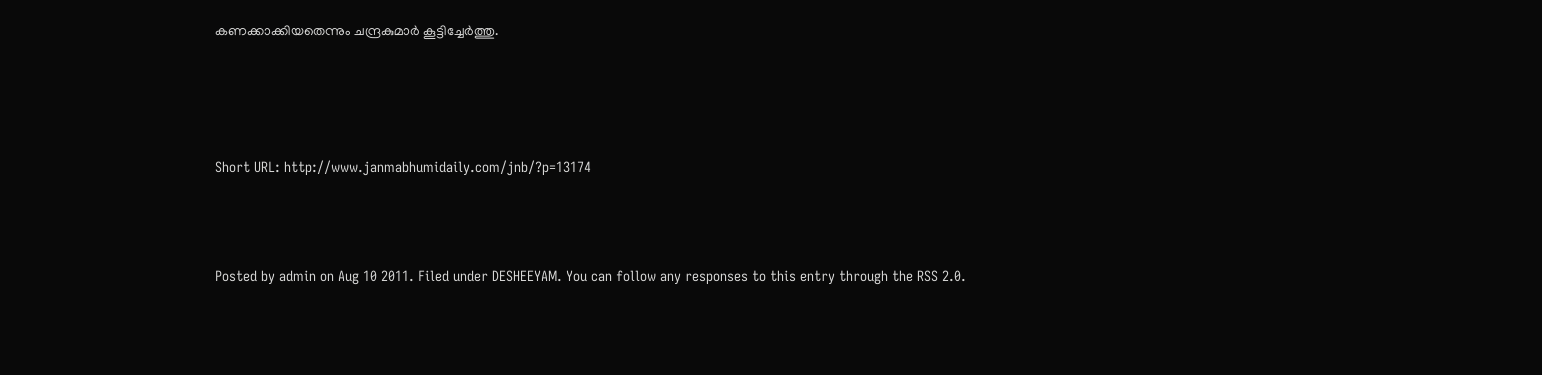കണക്കാക്കിയതെന്നും ചന്ദ്രകുമാര്‍ കൂട്ടിച്ചേര്‍ത്തു.




Short URL: http://www.janmabhumidaily.com/jnb/?p=13174



Posted by admin on Aug 10 2011. Filed under DESHEEYAM. You can follow any responses to this entry through the RSS 2.0.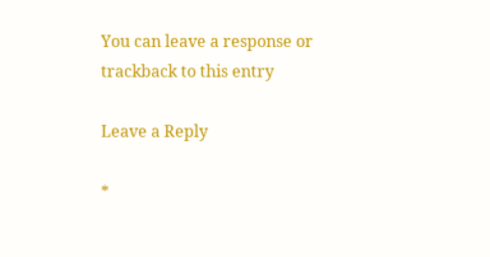You can leave a response or trackback to this entry

Leave a Reply

*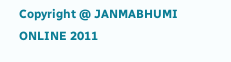Copyright @ JANMABHUMI ONLINE 2011